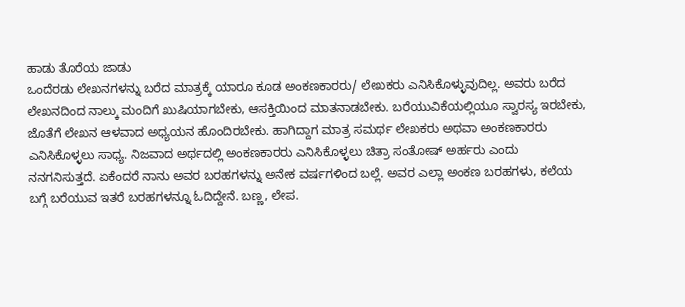ಹಾಡು ತೊರೆಯ ಜಾಡು
ಒಂದೆರಡು ಲೇಖನಗಳನ್ನು ಬರೆದ ಮಾತ್ರಕ್ಕೆ ಯಾರೂ ಕೂಡ ಅಂಕಣಕಾರರು/ ಲೇಖಕರು ಎನಿಸಿಕೊಳ್ಳುವುದಿಲ್ಲ. ಅವರು ಬರೆದ ಲೇಖನದಿಂದ ನಾಲ್ಕು ಮಂದಿಗೆ ಖುಷಿಯಾಗಬೇಕು, ಆಸಕ್ತಿಯಿಂದ ಮಾತನಾಡಬೇಕು. ಬರೆಯುವಿಕೆಯಲ್ಲಿಯೂ ಸ್ವಾರಸ್ಯ ಇರಬೇಕು, ಜೊತೆಗೆ ಲೇಖನ ಆಳವಾದ ಅಧ್ಯಯನ ಹೊಂದಿರಬೇಕು. ಹಾಗಿದ್ದಾಗ ಮಾತ್ರ ಸಮರ್ಥ ಲೇಖಕರು ಅಥವಾ ಅಂಕಣಕಾರರು ಎನಿಸಿಕೊಳ್ಳಲು ಸಾಧ್ಯ. ನಿಜವಾದ ಅರ್ಥದಲ್ಲಿ ಅಂಕಣಕಾರರು ಎನಿಸಿಕೊಳ್ಳಲು ಚಿತ್ರಾ ಸಂತೋಷ್ ಅರ್ಹರು ಎಂದು ನನಗನಿಸುತ್ತದೆ. ಏಕೆಂದರೆ ನಾನು ಅವರ ಬರಹಗಳನ್ನು ಅನೇಕ ವರ್ಷಗಳಿಂದ ಬಲ್ಲೆ. ಅವರ ಎಲ್ಲಾ ಅಂಕಣ ಬರಹಗಳು, ಕಲೆಯ ಬಗ್ಗೆ ಬರೆಯುವ ಇತರೆ ಬರಹಗಳನ್ನೂ ಓದಿದ್ದೇನೆ. ಬಣ್ಣ, ಲೇಪ.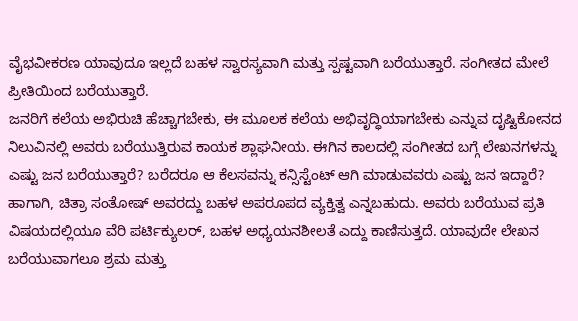ವೈಭವೀಕರಣ ಯಾವುದೂ ಇಲ್ಲದೆ ಬಹಳ ಸ್ವಾರಸ್ಯವಾಗಿ ಮತ್ತು ಸ್ಪಷ್ಟವಾಗಿ ಬರೆಯುತ್ತಾರೆ. ಸಂಗೀತದ ಮೇಲೆ ಪ್ರೀತಿಯಿಂದ ಬರೆಯುತ್ತಾರೆ.
ಜನರಿಗೆ ಕಲೆಯ ಅಭಿರುಚಿ ಹೆಚ್ಚಾಗಬೇಕು, ಈ ಮೂಲಕ ಕಲೆಯ ಅಭಿವೃದ್ಧಿಯಾಗಬೇಕು ಎನ್ನುವ ದೃಷ್ಟಿಕೋನದ ನಿಲುವಿನಲ್ಲಿ ಅವರು ಬರೆಯುತ್ತಿರುವ ಕಾಯಕ ಶ್ಲಾಘನೀಯ. ಈಗಿನ ಕಾಲದಲ್ಲಿ ಸಂಗೀತದ ಬಗ್ಗೆ ಲೇಖನಗಳನ್ನು ಎಷ್ಟು ಜನ ಬರೆಯುತ್ತಾರೆ? ಬರೆದರೂ ಆ ಕೆಲಸವನ್ನು ಕನ್ಸಿಸ್ಟೆಂಟ್ ಆಗಿ ಮಾಡುವವರು ಎಷ್ಟು ಜನ ಇದ್ದಾರೆ? ಹಾಗಾಗಿ, ಚಿತ್ರಾ ಸಂತೋಷ್ ಅವರದ್ದು ಬಹಳ ಅಪರೂಪದ ವ್ಯಕ್ತಿತ್ವ ಎನ್ನಬಹುದು. ಅವರು ಬರೆಯುವ ಪ್ರತಿ ವಿಷಯದಲ್ಲಿಯೂ ವೆರಿ ಪರ್ಟಿಕ್ಯುಲರ್, ಬಹಳ ಅಧ್ಯಯನಶೀಲತೆ ಎದ್ದು ಕಾಣಿಸುತ್ತದೆ. ಯಾವುದೇ ಲೇಖನ ಬರೆಯುವಾಗಲೂ ಶ್ರಮ ಮತ್ತು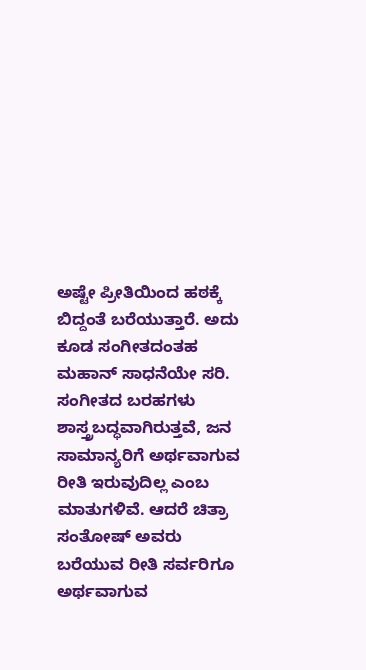ಅಷ್ಟೇ ಪ್ರೀತಿಯಿಂದ ಹಠಕ್ಕೆ ಬಿದ್ದಂತೆ ಬರೆಯುತ್ತಾರೆ. ಅದು ಕೂಡ ಸಂಗೀತದಂತಹ ಮಹಾನ್ ಸಾಧನೆಯೇ ಸರಿ. ಸಂಗೀತದ ಬರಹಗಳು ಶಾಸ್ತ್ರಬದ್ಧವಾಗಿರುತ್ತವೆ, ಜನ ಸಾಮಾನ್ಯರಿಗೆ ಅರ್ಥವಾಗುವ ರೀತಿ ಇರುವುದಿಲ್ಲ ಎಂಬ ಮಾತುಗಳಿವೆ. ಆದರೆ ಚಿತ್ರಾ ಸಂತೋಷ್ ಅವರು ಬರೆಯುವ ರೀತಿ ಸರ್ವರಿಗೂ ಅರ್ಥವಾಗುವ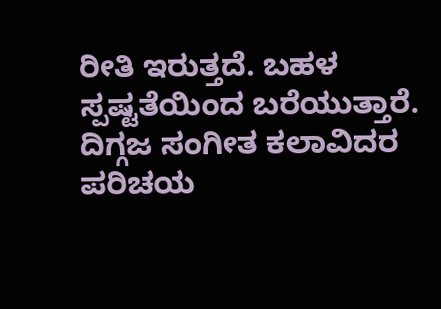ರೀತಿ ಇರುತ್ತದೆ. ಬಹಳ ಸ್ಪಷ್ಟತೆಯಿಂದ ಬರೆಯುತ್ತಾರೆ. ದಿಗ್ಗಜ ಸಂಗೀತ ಕಲಾವಿದರ ಪರಿಚಯ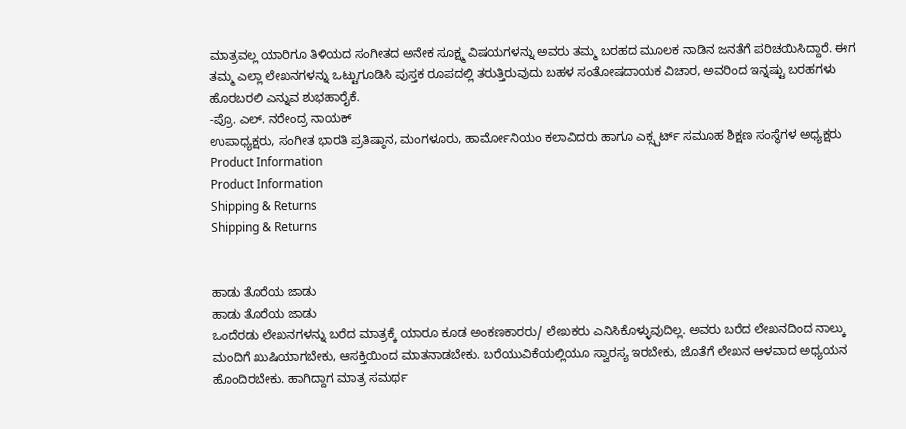ಮಾತ್ರವಲ್ಲ ಯಾರಿಗೂ ತಿಳಿಯದ ಸಂಗೀತದ ಅನೇಕ ಸೂಕ್ಷ್ಮ ವಿಷಯಗಳನ್ನು ಅವರು ತಮ್ಮ ಬರಹದ ಮೂಲಕ ನಾಡಿನ ಜನತೆಗೆ ಪರಿಚಯಿಸಿದ್ದಾರೆ. ಈಗ ತಮ್ಮ ಎಲ್ಲಾ ಲೇಖನಗಳನ್ನು ಒಟ್ಟುಗೂಡಿಸಿ ಪುಸ್ತಕ ರೂಪದಲ್ಲಿ ತರುತ್ತಿರುವುದು ಬಹಳ ಸಂತೋಷದಾಯಕ ವಿಚಾರ, ಅವರಿಂದ ಇನ್ನಷ್ಟು ಬರಹಗಳು ಹೊರಬರಲಿ ಎನ್ನುವ ಶುಭಹಾರೈಕೆ.
-ಪ್ರೊ. ಎಲ್. ನರೇಂದ್ರ ನಾಯಕ್
ಉಪಾಧ್ಯಕ್ಷರು, ಸಂಗೀತ ಭಾರತಿ ಪ್ರತಿಷ್ಠಾನ, ಮಂಗಳೂರು, ಹಾರ್ಮೋನಿಯಂ ಕಲಾವಿದರು ಹಾಗೂ ಎಕ್ಸ್ಪರ್ಟ್ ಸಮೂಹ ಶಿಕ್ಷಣ ಸಂಸ್ಥೆಗಳ ಅಧ್ಯಕ್ಷರು
Product Information
Product Information
Shipping & Returns
Shipping & Returns


ಹಾಡು ತೊರೆಯ ಜಾಡು
ಹಾಡು ತೊರೆಯ ಜಾಡು
ಒಂದೆರಡು ಲೇಖನಗಳನ್ನು ಬರೆದ ಮಾತ್ರಕ್ಕೆ ಯಾರೂ ಕೂಡ ಅಂಕಣಕಾರರು/ ಲೇಖಕರು ಎನಿಸಿಕೊಳ್ಳುವುದಿಲ್ಲ. ಅವರು ಬರೆದ ಲೇಖನದಿಂದ ನಾಲ್ಕು ಮಂದಿಗೆ ಖುಷಿಯಾಗಬೇಕು, ಆಸಕ್ತಿಯಿಂದ ಮಾತನಾಡಬೇಕು. ಬರೆಯುವಿಕೆಯಲ್ಲಿಯೂ ಸ್ವಾರಸ್ಯ ಇರಬೇಕು, ಜೊತೆಗೆ ಲೇಖನ ಆಳವಾದ ಅಧ್ಯಯನ ಹೊಂದಿರಬೇಕು. ಹಾಗಿದ್ದಾಗ ಮಾತ್ರ ಸಮರ್ಥ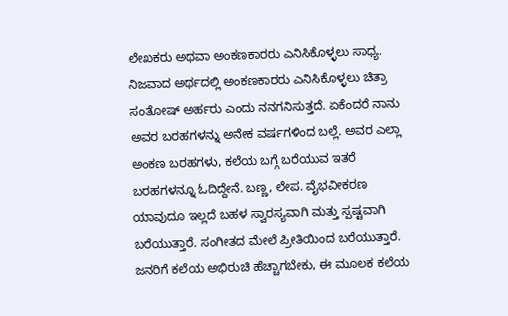ಲೇಖಕರು ಅಥವಾ ಅಂಕಣಕಾರರು ಎನಿಸಿಕೊಳ್ಳಲು ಸಾಧ್ಯ. ನಿಜವಾದ ಅರ್ಥದಲ್ಲಿ ಅಂಕಣಕಾರರು ಎನಿಸಿಕೊಳ್ಳಲು ಚಿತ್ರಾ ಸಂತೋಷ್ ಅರ್ಹರು ಎಂದು ನನಗನಿಸುತ್ತದೆ. ಏಕೆಂದರೆ ನಾನು ಅವರ ಬರಹಗಳನ್ನು ಅನೇಕ ವರ್ಷಗಳಿಂದ ಬಲ್ಲೆ. ಅವರ ಎಲ್ಲಾ ಅಂಕಣ ಬರಹಗಳು, ಕಲೆಯ ಬಗ್ಗೆ ಬರೆಯುವ ಇತರೆ ಬರಹಗಳನ್ನೂ ಓದಿದ್ದೇನೆ. ಬಣ್ಣ, ಲೇಪ. ವೈಭವೀಕರಣ ಯಾವುದೂ ಇಲ್ಲದೆ ಬಹಳ ಸ್ವಾರಸ್ಯವಾಗಿ ಮತ್ತು ಸ್ಪಷ್ಟವಾಗಿ ಬರೆಯುತ್ತಾರೆ. ಸಂಗೀತದ ಮೇಲೆ ಪ್ರೀತಿಯಿಂದ ಬರೆಯುತ್ತಾರೆ.
ಜನರಿಗೆ ಕಲೆಯ ಅಭಿರುಚಿ ಹೆಚ್ಚಾಗಬೇಕು, ಈ ಮೂಲಕ ಕಲೆಯ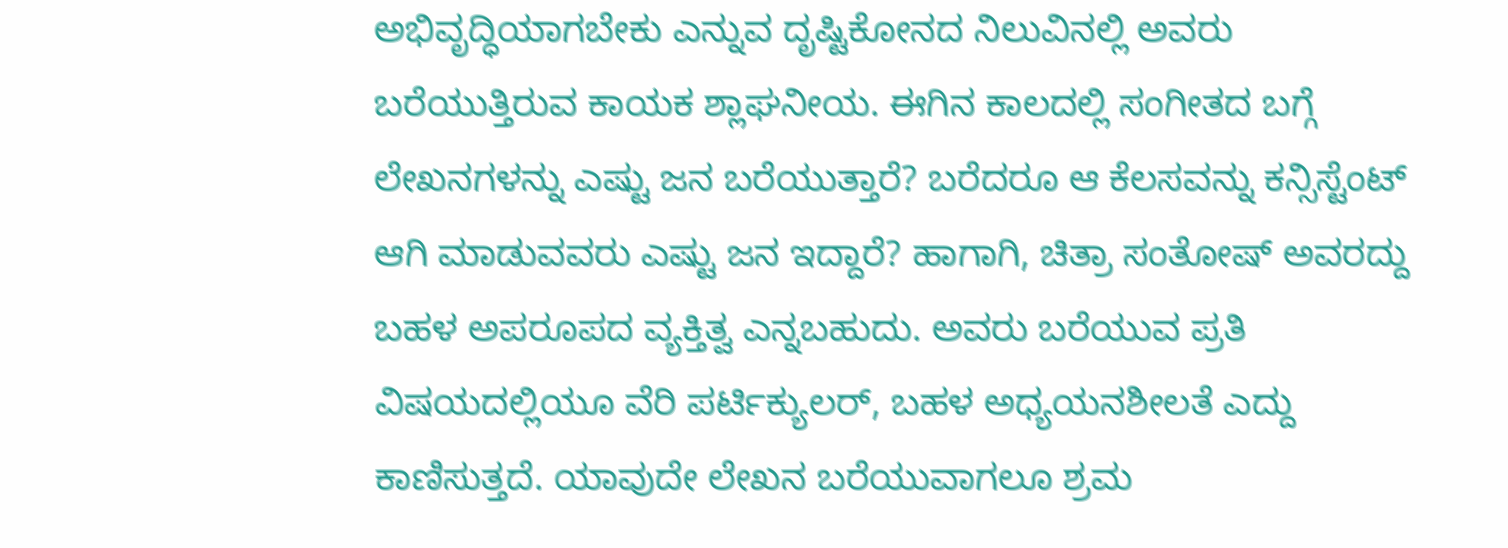ಅಭಿವೃದ್ಧಿಯಾಗಬೇಕು ಎನ್ನುವ ದೃಷ್ಟಿಕೋನದ ನಿಲುವಿನಲ್ಲಿ ಅವರು ಬರೆಯುತ್ತಿರುವ ಕಾಯಕ ಶ್ಲಾಘನೀಯ. ಈಗಿನ ಕಾಲದಲ್ಲಿ ಸಂಗೀತದ ಬಗ್ಗೆ ಲೇಖನಗಳನ್ನು ಎಷ್ಟು ಜನ ಬರೆಯುತ್ತಾರೆ? ಬರೆದರೂ ಆ ಕೆಲಸವನ್ನು ಕನ್ಸಿಸ್ಟೆಂಟ್ ಆಗಿ ಮಾಡುವವರು ಎಷ್ಟು ಜನ ಇದ್ದಾರೆ? ಹಾಗಾಗಿ, ಚಿತ್ರಾ ಸಂತೋಷ್ ಅವರದ್ದು ಬಹಳ ಅಪರೂಪದ ವ್ಯಕ್ತಿತ್ವ ಎನ್ನಬಹುದು. ಅವರು ಬರೆಯುವ ಪ್ರತಿ ವಿಷಯದಲ್ಲಿಯೂ ವೆರಿ ಪರ್ಟಿಕ್ಯುಲರ್, ಬಹಳ ಅಧ್ಯಯನಶೀಲತೆ ಎದ್ದು ಕಾಣಿಸುತ್ತದೆ. ಯಾವುದೇ ಲೇಖನ ಬರೆಯುವಾಗಲೂ ಶ್ರಮ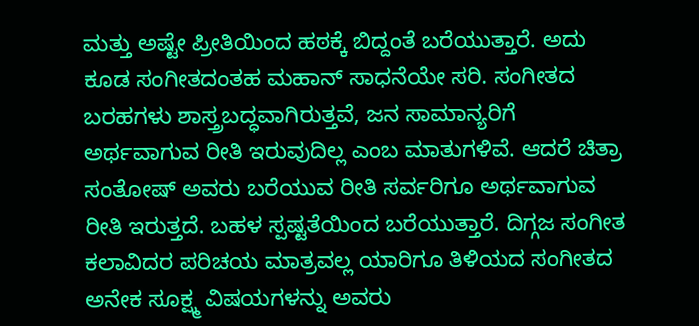ಮತ್ತು ಅಷ್ಟೇ ಪ್ರೀತಿಯಿಂದ ಹಠಕ್ಕೆ ಬಿದ್ದಂತೆ ಬರೆಯುತ್ತಾರೆ. ಅದು ಕೂಡ ಸಂಗೀತದಂತಹ ಮಹಾನ್ ಸಾಧನೆಯೇ ಸರಿ. ಸಂಗೀತದ ಬರಹಗಳು ಶಾಸ್ತ್ರಬದ್ಧವಾಗಿರುತ್ತವೆ, ಜನ ಸಾಮಾನ್ಯರಿಗೆ ಅರ್ಥವಾಗುವ ರೀತಿ ಇರುವುದಿಲ್ಲ ಎಂಬ ಮಾತುಗಳಿವೆ. ಆದರೆ ಚಿತ್ರಾ ಸಂತೋಷ್ ಅವರು ಬರೆಯುವ ರೀತಿ ಸರ್ವರಿಗೂ ಅರ್ಥವಾಗುವ ರೀತಿ ಇರುತ್ತದೆ. ಬಹಳ ಸ್ಪಷ್ಟತೆಯಿಂದ ಬರೆಯುತ್ತಾರೆ. ದಿಗ್ಗಜ ಸಂಗೀತ ಕಲಾವಿದರ ಪರಿಚಯ ಮಾತ್ರವಲ್ಲ ಯಾರಿಗೂ ತಿಳಿಯದ ಸಂಗೀತದ ಅನೇಕ ಸೂಕ್ಷ್ಮ ವಿಷಯಗಳನ್ನು ಅವರು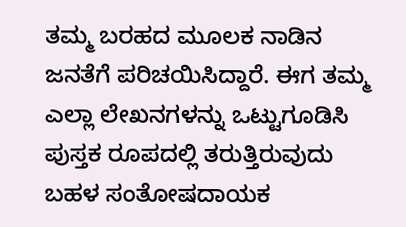ತಮ್ಮ ಬರಹದ ಮೂಲಕ ನಾಡಿನ ಜನತೆಗೆ ಪರಿಚಯಿಸಿದ್ದಾರೆ. ಈಗ ತಮ್ಮ ಎಲ್ಲಾ ಲೇಖನಗಳನ್ನು ಒಟ್ಟುಗೂಡಿಸಿ ಪುಸ್ತಕ ರೂಪದಲ್ಲಿ ತರುತ್ತಿರುವುದು ಬಹಳ ಸಂತೋಷದಾಯಕ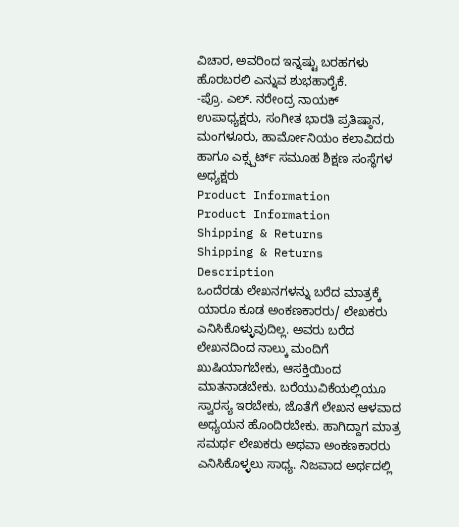ವಿಚಾರ, ಅವರಿಂದ ಇನ್ನಷ್ಟು ಬರಹಗಳು ಹೊರಬರಲಿ ಎನ್ನುವ ಶುಭಹಾರೈಕೆ.
-ಪ್ರೊ. ಎಲ್. ನರೇಂದ್ರ ನಾಯಕ್
ಉಪಾಧ್ಯಕ್ಷರು, ಸಂಗೀತ ಭಾರತಿ ಪ್ರತಿಷ್ಠಾನ, ಮಂಗಳೂರು, ಹಾರ್ಮೋನಿಯಂ ಕಲಾವಿದರು ಹಾಗೂ ಎಕ್ಸ್ಪರ್ಟ್ ಸಮೂಹ ಶಿಕ್ಷಣ ಸಂಸ್ಥೆಗಳ ಅಧ್ಯಕ್ಷರು
Product Information
Product Information
Shipping & Returns
Shipping & Returns
Description
ಒಂದೆರಡು ಲೇಖನಗಳನ್ನು ಬರೆದ ಮಾತ್ರಕ್ಕೆ ಯಾರೂ ಕೂಡ ಅಂಕಣಕಾರರು/ ಲೇಖಕರು ಎನಿಸಿಕೊಳ್ಳುವುದಿಲ್ಲ. ಅವರು ಬರೆದ ಲೇಖನದಿಂದ ನಾಲ್ಕು ಮಂದಿಗೆ ಖುಷಿಯಾಗಬೇಕು, ಆಸಕ್ತಿಯಿಂದ ಮಾತನಾಡಬೇಕು. ಬರೆಯುವಿಕೆಯಲ್ಲಿಯೂ ಸ್ವಾರಸ್ಯ ಇರಬೇಕು, ಜೊತೆಗೆ ಲೇಖನ ಆಳವಾದ ಅಧ್ಯಯನ ಹೊಂದಿರಬೇಕು. ಹಾಗಿದ್ದಾಗ ಮಾತ್ರ ಸಮರ್ಥ ಲೇಖಕರು ಅಥವಾ ಅಂಕಣಕಾರರು ಎನಿಸಿಕೊಳ್ಳಲು ಸಾಧ್ಯ. ನಿಜವಾದ ಅರ್ಥದಲ್ಲಿ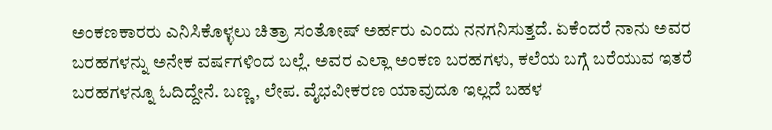ಅಂಕಣಕಾರರು ಎನಿಸಿಕೊಳ್ಳಲು ಚಿತ್ರಾ ಸಂತೋಷ್ ಅರ್ಹರು ಎಂದು ನನಗನಿಸುತ್ತದೆ. ಏಕೆಂದರೆ ನಾನು ಅವರ ಬರಹಗಳನ್ನು ಅನೇಕ ವರ್ಷಗಳಿಂದ ಬಲ್ಲೆ. ಅವರ ಎಲ್ಲಾ ಅಂಕಣ ಬರಹಗಳು, ಕಲೆಯ ಬಗ್ಗೆ ಬರೆಯುವ ಇತರೆ ಬರಹಗಳನ್ನೂ ಓದಿದ್ದೇನೆ. ಬಣ್ಣ, ಲೇಪ. ವೈಭವೀಕರಣ ಯಾವುದೂ ಇಲ್ಲದೆ ಬಹಳ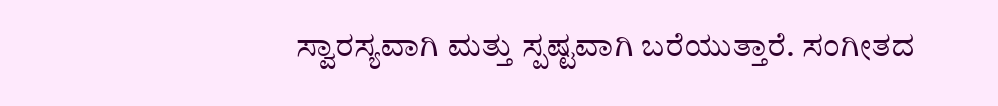ಸ್ವಾರಸ್ಯವಾಗಿ ಮತ್ತು ಸ್ಪಷ್ಟವಾಗಿ ಬರೆಯುತ್ತಾರೆ. ಸಂಗೀತದ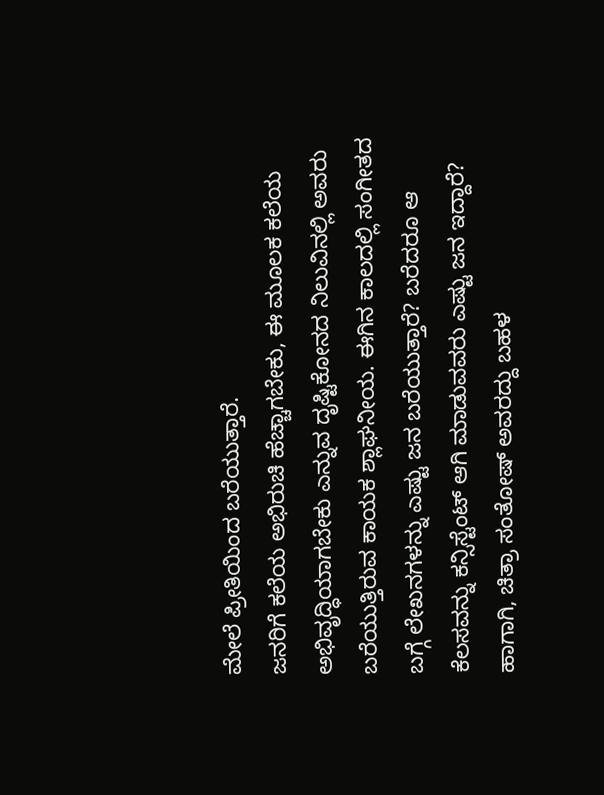ಮೇಲೆ ಪ್ರೀತಿಯಿಂದ ಬರೆಯುತ್ತಾರೆ.
ಜನರಿಗೆ ಕಲೆಯ ಅಭಿರುಚಿ ಹೆಚ್ಚಾಗಬೇಕು, ಈ ಮೂಲಕ ಕಲೆಯ ಅಭಿವೃದ್ಧಿಯಾಗಬೇಕು ಎನ್ನುವ ದೃಷ್ಟಿಕೋನದ ನಿಲುವಿನಲ್ಲಿ ಅವರು ಬರೆಯುತ್ತಿರುವ ಕಾಯಕ ಶ್ಲಾಘನೀಯ. ಈಗಿನ ಕಾಲದಲ್ಲಿ ಸಂಗೀತದ ಬಗ್ಗೆ ಲೇಖನಗಳನ್ನು ಎಷ್ಟು ಜನ ಬರೆಯುತ್ತಾರೆ? ಬರೆದರೂ ಆ ಕೆಲಸವನ್ನು ಕನ್ಸಿಸ್ಟೆಂಟ್ ಆಗಿ ಮಾಡುವವರು ಎಷ್ಟು ಜನ ಇದ್ದಾರೆ? ಹಾಗಾಗಿ, ಚಿತ್ರಾ ಸಂತೋಷ್ ಅವರದ್ದು ಬಹಳ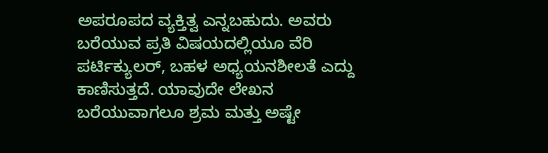ಅಪರೂಪದ ವ್ಯಕ್ತಿತ್ವ ಎನ್ನಬಹುದು. ಅವರು ಬರೆಯುವ ಪ್ರತಿ ವಿಷಯದಲ್ಲಿಯೂ ವೆರಿ ಪರ್ಟಿಕ್ಯುಲರ್, ಬಹಳ ಅಧ್ಯಯನಶೀಲತೆ ಎದ್ದು ಕಾಣಿಸುತ್ತದೆ. ಯಾವುದೇ ಲೇಖನ ಬರೆಯುವಾಗಲೂ ಶ್ರಮ ಮತ್ತು ಅಷ್ಟೇ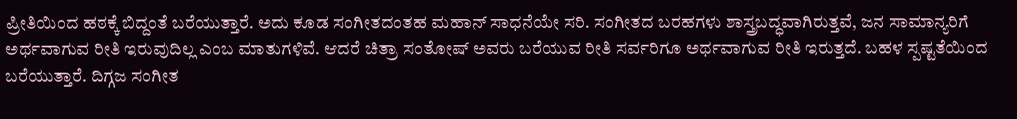ಪ್ರೀತಿಯಿಂದ ಹಠಕ್ಕೆ ಬಿದ್ದಂತೆ ಬರೆಯುತ್ತಾರೆ. ಅದು ಕೂಡ ಸಂಗೀತದಂತಹ ಮಹಾನ್ ಸಾಧನೆಯೇ ಸರಿ. ಸಂಗೀತದ ಬರಹಗಳು ಶಾಸ್ತ್ರಬದ್ಧವಾಗಿರುತ್ತವೆ, ಜನ ಸಾಮಾನ್ಯರಿಗೆ ಅರ್ಥವಾಗುವ ರೀತಿ ಇರುವುದಿಲ್ಲ ಎಂಬ ಮಾತುಗಳಿವೆ. ಆದರೆ ಚಿತ್ರಾ ಸಂತೋಷ್ ಅವರು ಬರೆಯುವ ರೀತಿ ಸರ್ವರಿಗೂ ಅರ್ಥವಾಗುವ ರೀತಿ ಇರುತ್ತದೆ. ಬಹಳ ಸ್ಪಷ್ಟತೆಯಿಂದ ಬರೆಯುತ್ತಾರೆ. ದಿಗ್ಗಜ ಸಂಗೀತ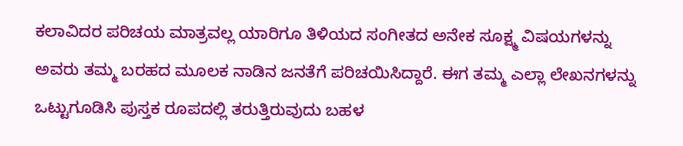ಕಲಾವಿದರ ಪರಿಚಯ ಮಾತ್ರವಲ್ಲ ಯಾರಿಗೂ ತಿಳಿಯದ ಸಂಗೀತದ ಅನೇಕ ಸೂಕ್ಷ್ಮ ವಿಷಯಗಳನ್ನು ಅವರು ತಮ್ಮ ಬರಹದ ಮೂಲಕ ನಾಡಿನ ಜನತೆಗೆ ಪರಿಚಯಿಸಿದ್ದಾರೆ. ಈಗ ತಮ್ಮ ಎಲ್ಲಾ ಲೇಖನಗಳನ್ನು ಒಟ್ಟುಗೂಡಿಸಿ ಪುಸ್ತಕ ರೂಪದಲ್ಲಿ ತರುತ್ತಿರುವುದು ಬಹಳ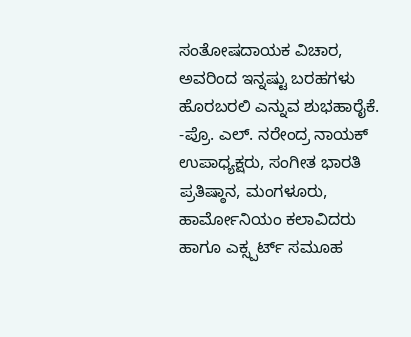ಸಂತೋಷದಾಯಕ ವಿಚಾರ, ಅವರಿಂದ ಇನ್ನಷ್ಟು ಬರಹಗಳು ಹೊರಬರಲಿ ಎನ್ನುವ ಶುಭಹಾರೈಕೆ.
-ಪ್ರೊ. ಎಲ್. ನರೇಂದ್ರ ನಾಯಕ್
ಉಪಾಧ್ಯಕ್ಷರು, ಸಂಗೀತ ಭಾರತಿ ಪ್ರತಿಷ್ಠಾನ, ಮಂಗಳೂರು, ಹಾರ್ಮೋನಿಯಂ ಕಲಾವಿದರು ಹಾಗೂ ಎಕ್ಸ್ಪರ್ಟ್ ಸಮೂಹ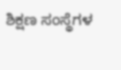ಶಿಕ್ಷಣ ಸಂಸ್ಥೆಗಳ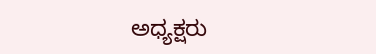ಅಧ್ಯಕ್ಷರು